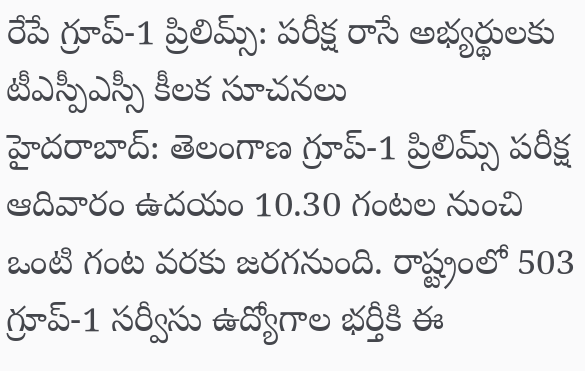రేపే గ్రూప్-1 ప్రిలిమ్స్: పరీక్ష రాసే అభ్యర్థులకు టీఎస్పీఎస్సీ కీలక సూచనలు
హైదరాబాద్: తెలంగాణ గ్రూప్-1 ప్రిలిమ్స్ పరీక్ష ఆదివారం ఉదయం 10.30 గంటల నుంచి ఒంటి గంట వరకు జరగనుంది. రాష్ట్రంలో 503 గ్రూప్-1 సర్వీసు ఉద్యోగాల భర్తీకి ఈ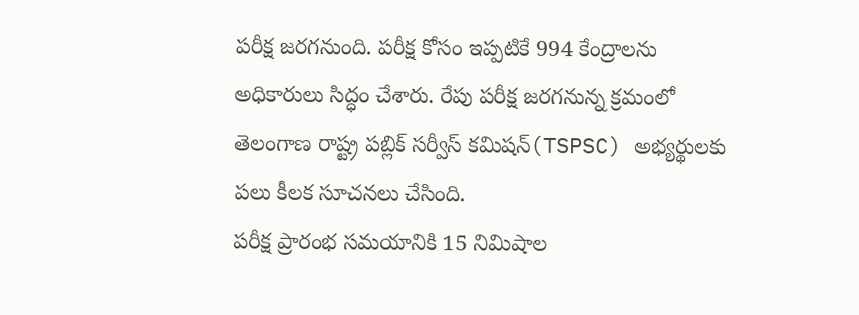పరీక్ష జరగనుంది. పరీక్ష కోసం ఇప్పటికే 994 కేంద్రాలను అధికారులు సిద్ధం చేశారు. రేపు పరీక్ష జరగనున్న క్రమంలో తెలంగాణ రాష్ట్ర పబ్లిక్ సర్వీస్ కమిషన్(TSPSC) అభ్యర్థులకు పలు కీలక సూచనలు చేసింది.
పరీక్ష ప్రారంభ సమయానికి 15 నిమిషాల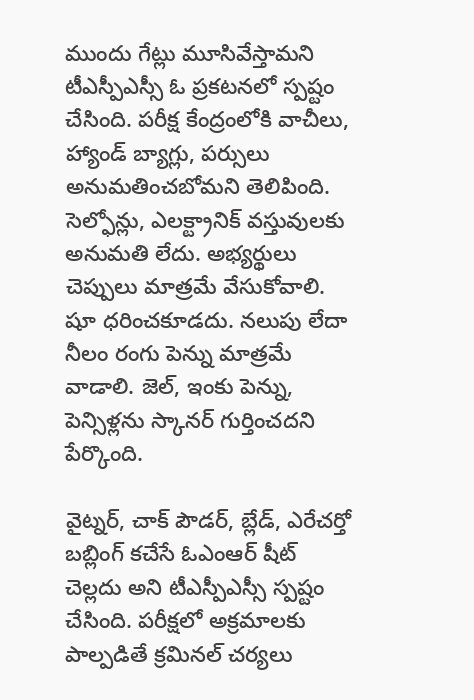ముందు గేట్లు మూసివేస్తామని టీఎస్పీఎస్సీ ఓ ప్రకటనలో స్పష్టం చేసింది. పరీక్ష కేంద్రంలోకి వాచీలు, హ్యాండ్ బ్యాగ్లు, పర్సులు అనుమతించబోమని తెలిపింది. సెల్ఫోన్లు, ఎలక్ట్రానిక్ వస్తువులకు అనుమతి లేదు. అభ్యర్థులు చెప్పులు మాత్రమే వేసుకోవాలి. షూ ధరించకూడదు. నలుపు లేదా నీలం రంగు పెన్ను మాత్రమే వాడాలి. జెల్, ఇంకు పెన్ను, పెన్సిళ్లను స్కానర్ గుర్తించదని పేర్కొంది.

వైట్నర్, చాక్ పౌడర్, బ్లేడ్, ఎరేచర్తో బబ్లింగ్ కచేసే ఓఎంఆర్ షీట్ చెల్లదు అని టీఎస్పీఎస్సీ స్పష్టం చేసింది. పరీక్షలో అక్రమాలకు పాల్పడితే క్రమినల్ చర్యలు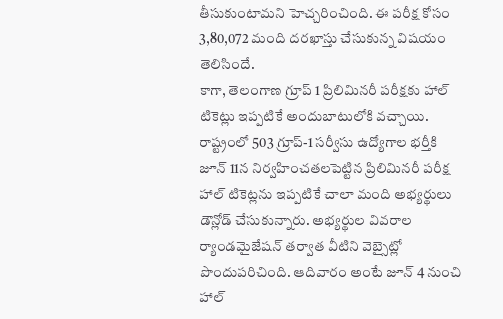తీసుకుంటామని హెచ్చరించింది. ఈ పరీక్ష కోసం 3,80,072 మంది దరఖాస్తు చేసుకున్న విషయం తెలిసిందే.
కాగా, తెలంగాణ గ్రూప్ 1 ప్రిలిమినరీ పరీక్షకు హాల్ టికెట్లు ఇప్పటికే అందుబాటులోకి వచ్చాయి. రాష్ట్రంలో 503 గ్రూప్-1 సర్వీసు ఉద్యోగాల భర్తీకి జూన్ 11న నిర్వహించతలపెట్టిన ప్రిలిమినరీ పరీక్ష హాల్ టికెట్లను ఇప్పటికే చాలా మంది అభ్యర్థులు డౌన్లోడ్ చేసుకున్నారు. అభ్యర్థుల వివరాల ర్యాండమైజేషన్ తర్వాత వీటిని వెబ్సైట్లో పొందుపరిచింది. ఆదివారం అంటే జూన్ 4 నుంచి హాల్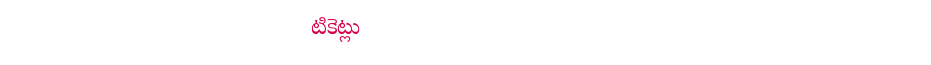టికెట్లు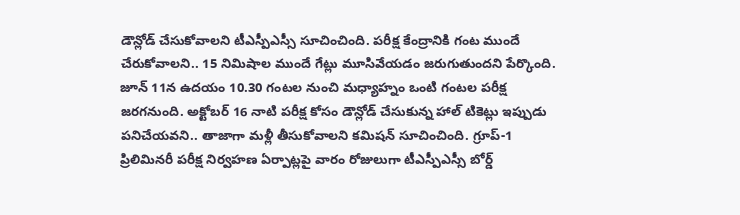డౌన్లోడ్ చేసుకోవాలని టీఎస్పీఎస్సీ సూచించింది. పరీక్ష కేంద్రానికి గంట ముందే చేరుకోవాలని.. 15 నిమిషాల ముందే గేట్లు మూసివేయడం జరుగుతుందని పేర్కొంది.
జూన్ 11న ఉదయం 10.30 గంటల నుంచి మధ్యాహ్నం ఒంటి గంటల పరీక్ష జరగనుంది. అక్టోబర్ 16 నాటి పరీక్ష కోసం డౌన్లోడ్ చేసుకున్న హాల్ టికెట్లు ఇప్పుడు పనిచేయవని.. తాజాగా మళ్లీ తీసుకోవాలని కమిషన్ సూచించింది. గ్రూప్-1 ప్రిలిమినరీ పరీక్ష నిర్వహణ ఏర్పాట్లపై వారం రోజులుగా టీఎస్పీఎస్సీ బోర్డ్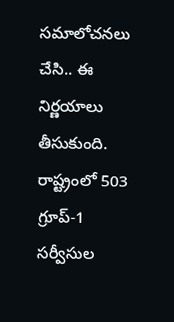సమాలోచనలు చేసి.. ఈ నిర్ణయాలు తీసుకుంది. రాష్ట్రంలో 503 గ్రూప్-1 సర్వీసుల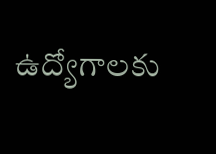ఉద్యోగాలకు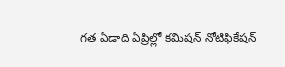గత ఏడాది ఏప్రిల్లో కమిషన్ నోటిఫికేషన్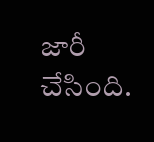జారీ చేసింది.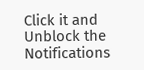Click it and Unblock the Notifications